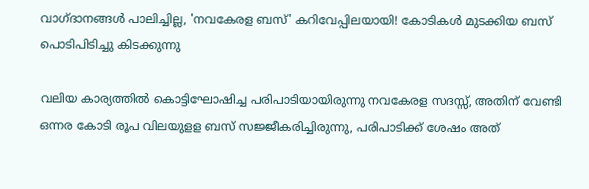വാഗ്‌ദാനങ്ങൾ പാലിച്ചില്ല, 'നവകേരള ബസ്' കറിവേപ്പിലയായി! കോടികൾ മുടക്കിയ ബസ് പൊടിപിടിച്ചു കിടക്കുന്നു

വലിയ കാര്യത്തിൽ കൊട്ടിഘോഷിച്ച പരിപാടിയായിരുന്നു നവകേരള സദസ്സ്, അതിന് വേണ്ടി ഒന്നര കോടി രൂപ വിലയുളള ബസ് സജ്ജീകരിച്ചിരുന്നു, പരിപാടിക്ക് ശേഷം അത്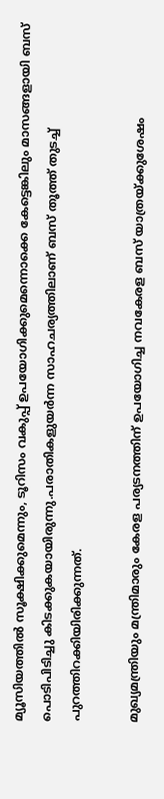മ്യൂസിയത്തിൽ സൂക്ഷിക്കുമെന്നും, ടൂറിസം വകുപ്പ് ഉപയോഗിക്കുമെന്നൊക്കെ കേട്ടെങ്കിലും മാസങ്ങളായി ബസ് പൊടിപിടിച്ചു കിടക്കുകയായിരുന്നു.പരാതികളുയർന്ന സാഹചര്യത്തിലാണ് ബസ് തൂത്ത് തുടച്ച് പുറത്തിറക്കിയിരിക്കുന്നത്.

മുഖ്യമന്ത്രിയും മന്ത്രിമാരും കേരള പര്യടനത്തിന് ഉപയോഗിച്ച നവകേരള ബസ് യാത്രയ്ക്കുശേഷം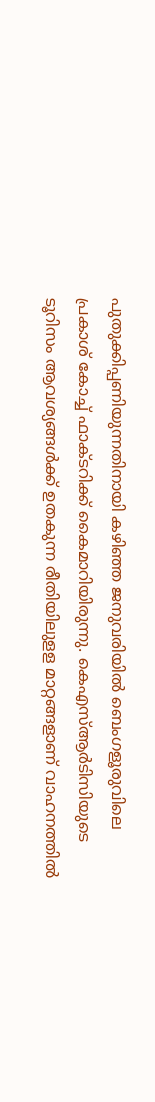പുതുക്കിപ്പണിയുന്നതിനായി കഴിഞ്ഞ ജനുവരിയില്‍ ബെംഗളൂരുവിലെ പ്രകാശ് കോച്ച് ഫാക്ടറിക്ക് കൈമാറിയിരുന്നു. കെഎസ്ആർടിസിയുടെ ടൂറിസം ആവശ്യങ്ങൾക്ക് ഉതകുന്ന രീതിയിലുളള മാറ്റങ്ങളാണ് വാഹനത്തിൽ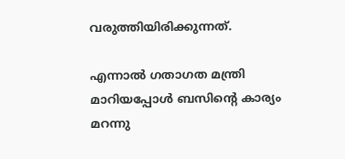വരുത്തിയിരിക്കുന്നത്.

എന്നാൽ ഗതാഗത മന്ത്രി മാറിയപ്പോൾ ബസിൻ്റെ കാര്യം മറന്നു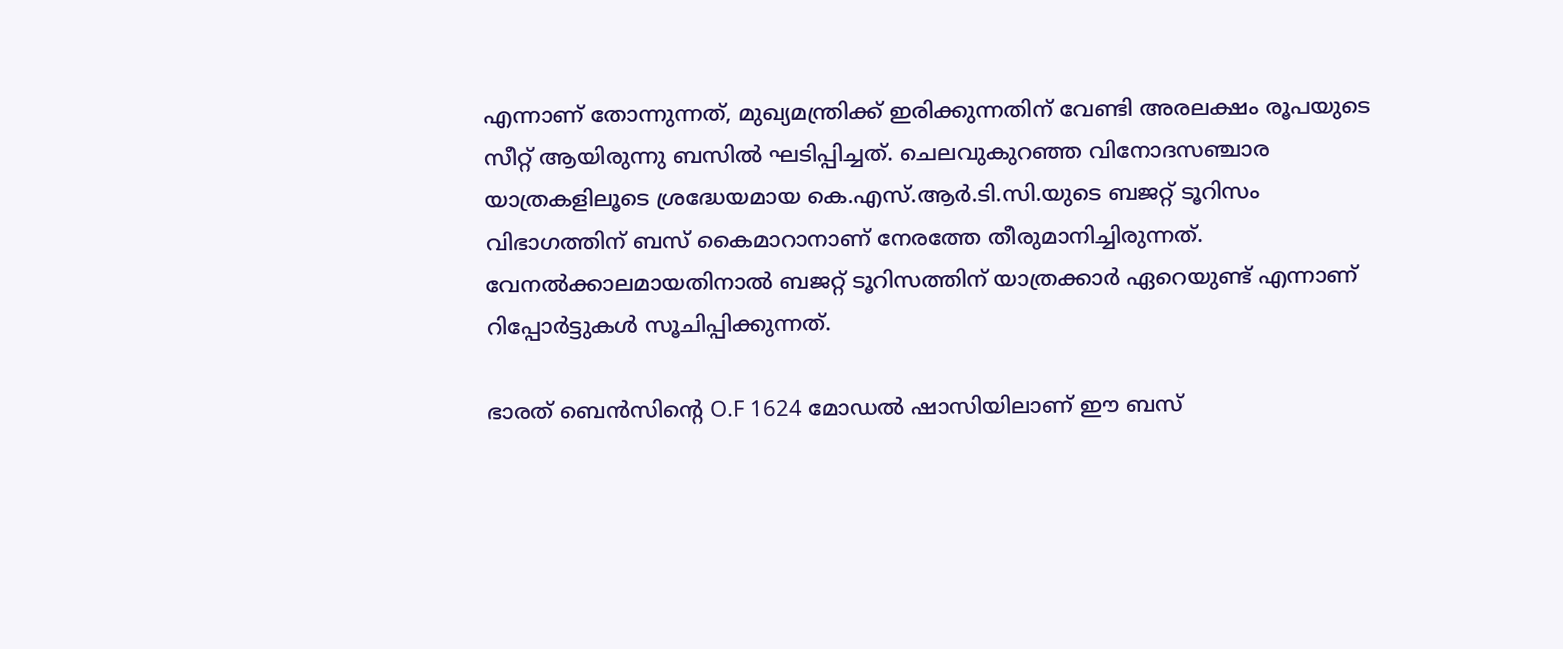എന്നാണ് തോന്നുന്നത്, മുഖ്യമന്ത്രിക്ക് ഇരിക്കുന്നതിന് വേണ്ടി അരലക്ഷം രൂപയുടെ സീറ്റ് ആയിരുന്നു ബസിൽ ഘടിപ്പിച്ചത്. ചെലവുകുറഞ്ഞ വിനോദസഞ്ചാര യാത്രകളിലൂടെ ശ്രദ്ധേയമായ കെ.എസ്.ആര്‍.ടി.സി.യുടെ ബജറ്റ് ടൂറിസം വിഭാഗത്തിന് ബസ് കൈമാറാനാണ് നേരത്തേ തീരുമാനിച്ചിരുന്നത്. വേനല്‍ക്കാലമായതിനാല്‍ ബജറ്റ് ടൂറിസത്തിന് യാത്രക്കാര്‍ ഏറെയുണ്ട് എന്നാണ് റിപ്പോർട്ടുകൾ സൂചിപ്പിക്കുന്നത്.

ഭാരത് ബെൻസിന്റെ O.F 1624 മോഡൽ ഷാസിയിലാണ് ഈ ബസ്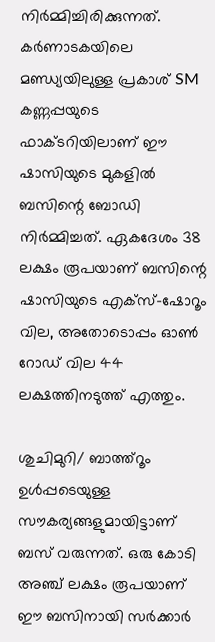നിർമ്മിച്ചിരിക്കുന്നത്. കർണാടകയിലെ മണ്ഡ്യയിലുള്ള പ്രകാശ് SM കണ്ണപ്പയുടെ ഫാക്ടറിയിലാണ് ഈ ഷാസിയുടെ മുകളിൽ ബസിന്റെ ബോഡി നിർമ്മിച്ചത്. ഏകദേശം 38 ലക്ഷം രൂപയാണ് ബസിന്റെ ഷാസിയുടെ എക്സ്-ഷോറൂം വില, അതോടൊപ്പം ഓൺ റോഡ് വില 44 ലക്ഷത്തിനടുത്ത് എത്തും.

ശുചിമുറി/ ബാത്ത്റൂം ഉൾപ്പടെയുള്ള സൗകര്യങ്ങളുമായിട്ടാണ് ബസ് വരുന്നത്. ഒരു കോടി അഞ്ച് ലക്ഷം രൂപയാണ് ഈ ബസിനായി സർക്കാർ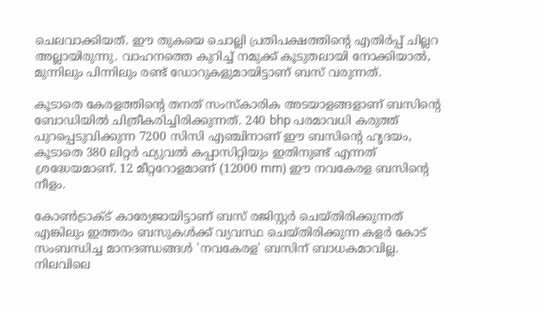ചെലവാക്കിയത്. ഈ തുകയെ ചൊല്ലി പ്രതിപക്ഷത്തിന്റെ എതിർപ്പ് ചില്ലറ അല്ലായിരുന്നു. വാഹനത്തെ കുറിച്ച് നമുക്ക് കൂടുതലായി നോക്കിയാൽ, മുന്നിലും പിന്നിലും രണ്ട് ഡോറുകളുമായിട്ടാണ് ബസ് വരുന്നത്.

കൂടാതെ കേരളത്തിന്റെ തനത് സംസ്കാരിക അടയാളങ്ങളാണ് ബസിന്റെ ബോഡിയിൽ ചിത്രീകരിച്ചിരിക്കുന്നത്. 240 bhp പരമാവധി കരുത്ത് പുറപ്പെടുവിക്കുന്ന 7200 സിസി എഞ്ചിനാണ് ഈ ബസിന്റെ ഹൃദയം, കൂടാതെ 380 ലിറ്റർ ഫ്യുവൽ കപ്പാസിറ്റിയും ഇതിനുണ്ട് എന്നത് ശ്രദ്ധേയമാണ്. 12 മീറ്ററോളമാണ് (12000 mm) ഈ നവകേരള ബസിന്റെ നീളം.

കോൺട്രാക്ട് കാര്യേജായിട്ടാണ് ബസ് രജിസ്റ്റർ ചെയ്തിരിക്കുന്നത് എങ്കിലും ഇത്തരം ബസുകൾക്ക് വ്യവസ്ഥ ചെയ്തിരിക്കുന്ന കളർ കോട് സംബന്ധിച്ച മാനദണ്ഡങ്ങൾ 'നവകേരള' ബസിന് ബാധകമാവില്ല. നിലവിലെ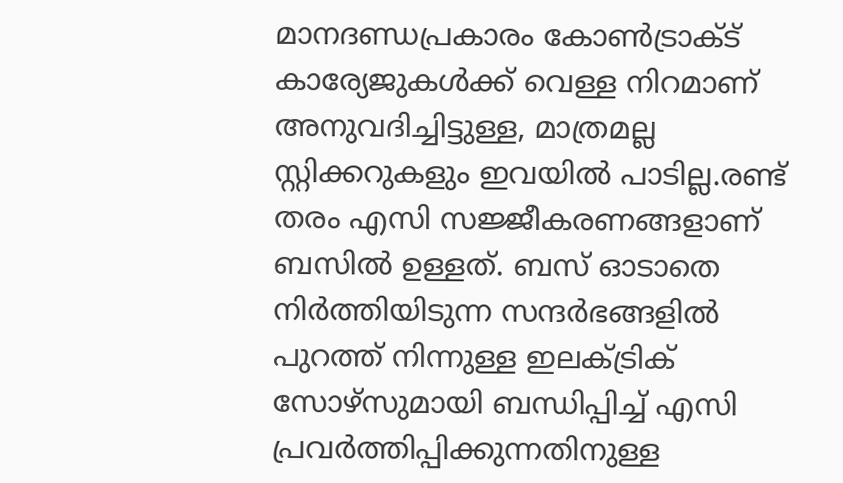മാനദണ്ഡപ്രകാരം കോൺട്രാക്ട് കാര്യേജുകൾക്ക് വെള്ള നിറമാണ് അനുവദിച്ചിട്ടുള്ള, മാത്രമല്ല സ്റ്റിക്കറുകളും ഇവയിൽ പാടില്ല.രണ്ട് തരം എസി സജ്ജീകരണങ്ങളാണ് ബസിൽ ഉള്ളത്. ബസ് ഓടാതെ നിർത്തിയിടുന്ന സന്ദർഭങ്ങളിൽ പുറത്ത് നിന്നുള്ള ഇലക്ട്രിക് സോഴ്സുമായി ബന്ധിപ്പിച്ച് എസി പ്രവർത്തിപ്പിക്കുന്നതിനുള്ള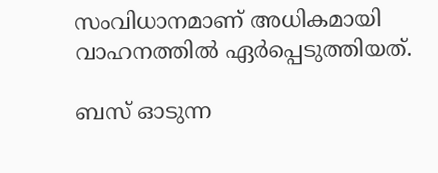സംവിധാനമാണ് അധികമായി വാഹനത്തിൽ ഏർപ്പെടുത്തിയത്.

ബസ് ഓടുന്ന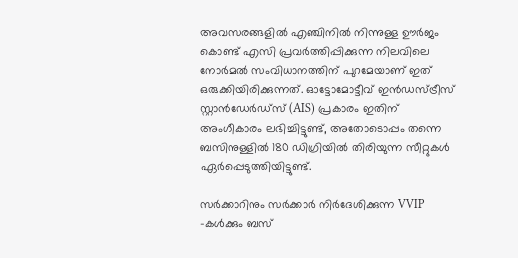അവസരങ്ങളിൽ എഞ്ചിനിൽ നിന്നുള്ള ഊർജം കൊണ്ട് എസി പ്രവർത്തിപ്പിക്കുന്ന നിലവിലെ നോർമൽ സംവിധാനത്തിന് പുറമേയാണ് ഇത് ഒരുക്കിയിരിക്കുന്നത്. ഓട്ടോമോട്ടീവ് ഇൻഡസ്ട്രീസ് സ്റ്റാൻഡേർഡ്സ് (AIS) പ്രകാരം ഇതിന് അംഗീകാരം ലഭിച്ചിട്ടുണ്ട്, അതോടൊപ്പം തന്നെ ബസിനുള്ളിൽ 180 ഡിഗ്രിയിൽ തിരിയുന്ന സീറ്റുകൾ ഏർപ്പെടുത്തിയിട്ടുണ്ട്.

സർക്കാറിനും സർക്കാർ നിർദേശിക്കുന്ന VVIP -കൾക്കും ബസ്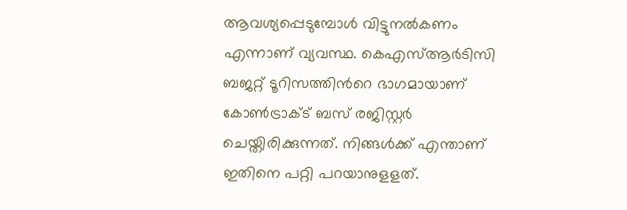ആവശ്യപ്പെടുമ്പോൾ വിട്ടുനൽകണം എന്നാണ് വ്യവസ്ഥ. കെഎസ്ആർടിസി ബജറ്റ് ടൂറിസത്തിന്‍റെ ഭാഗമായാണ് കോൺട്രാക്ട് ബസ് രജിസ്റ്റർ ചെയ്തിരിക്കുന്നത്. നിങ്ങൾക്ക് എന്താണ് ഇതിനെ പറ്റി പറയാനുളളത്.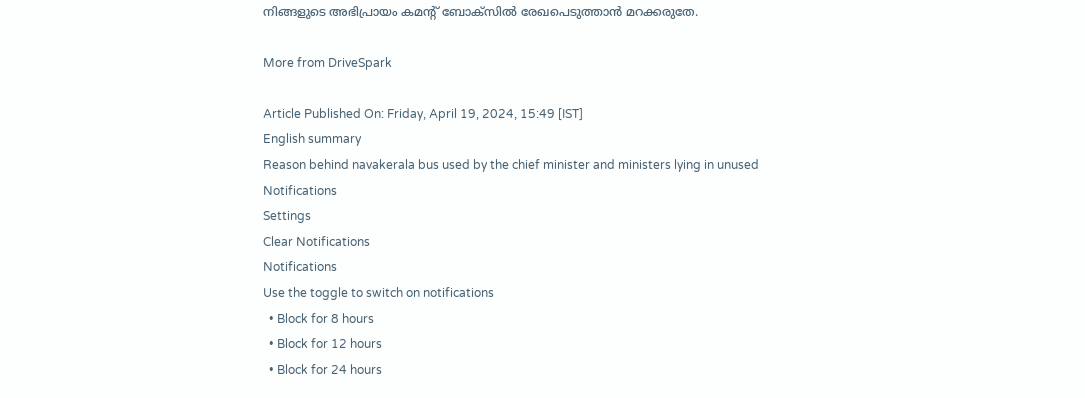നിങ്ങളുടെ അഭിപ്രായം കമൻ്റ് ബോക്സിൽ രേഖപെടുത്താൻ മറക്കരുതേ.

More from DriveSpark

Article Published On: Friday, April 19, 2024, 15:49 [IST]
English summary
Reason behind navakerala bus used by the chief minister and ministers lying in unused
Notifications
Settings
Clear Notifications
Notifications
Use the toggle to switch on notifications
  • Block for 8 hours
  • Block for 12 hours
  • Block for 24 hours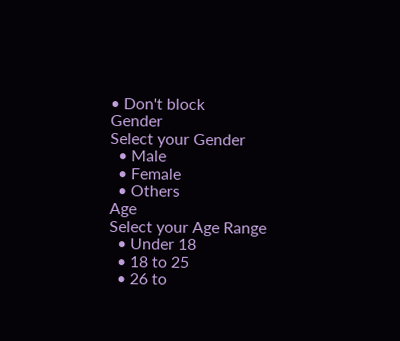• Don't block
Gender
Select your Gender
  • Male
  • Female
  • Others
Age
Select your Age Range
  • Under 18
  • 18 to 25
  • 26 to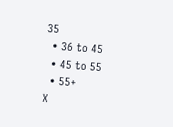35
  • 36 to 45
  • 45 to 55
  • 55+
X